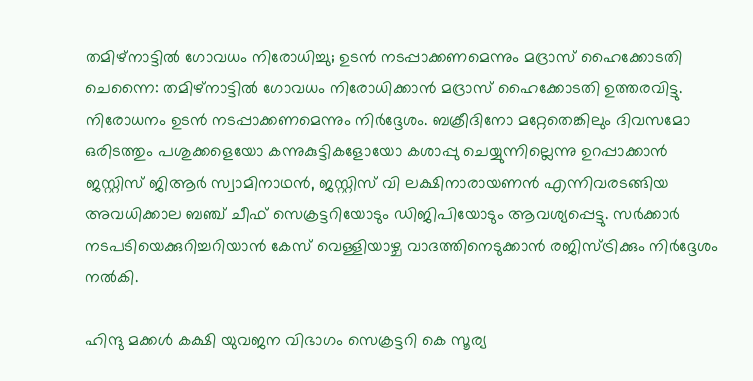തമിഴ്നാട്ടിൽ ഗോവധം നിരോധിച്ചു; ഉടൻ നടപ്പാക്കണമെന്നും മദ്രാസ് ഹൈക്കോടതി
ചെന്നൈ: തമിഴ്നാട്ടിൽ ഗോവധം നിരോധിക്കാൻ മദ്രാസ് ഹൈക്കോടതി ഉത്തരവിട്ടു. നിരോധനം ഉടൻ നടപ്പാക്കണമെന്നും നിർദ്ദേശം. ബക്രീദിനോ മറ്റേതെങ്കിലും ദിവസമോ ഒരിടത്തും പശുക്കളെയോ കന്നുകുട്ടികളോയോ കശാപ്പു ചെയ്യുന്നില്ലെന്നു ഉറപ്പാക്കാൻ ജസ്റ്റിസ് ജിആർ സ്വാമിനാഥൻ, ജസ്റ്റിസ് വി ലക്ഷിനാരായണൻ എന്നിവരടങ്ങിയ അവധിക്കാല ബഞ്ച് ചീഫ് സെക്രട്ടറിയോടും ഡിജിപിയോടും ആവശ്യപ്പെട്ടു. സർക്കാർ നടപടിയെക്കുറിച്ചറിയാൻ കേസ് വെള്ളിയാഴ്ച വാദത്തിനെടുക്കാൻ രജിസ്ട്രിക്കും നിർദ്ദേശം നൽകി.

ഹിന്ദു മക്കൾ കക്ഷി യുവജന വിഭാഗം സെക്രട്ടറി കെ സൂര്യ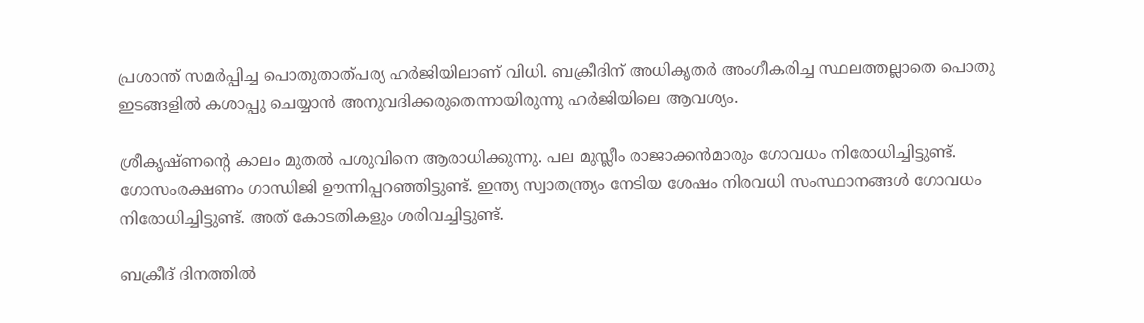പ്രശാന്ത് സമർപ്പിച്ച പൊതുതാത്പര്യ ഹർജിയിലാണ് വിധി. ബക്രീദിന് അധികൃതർ അംഗീകരിച്ച സ്ഥലത്തല്ലാതെ പൊതു ഇടങ്ങളിൽ കശാപ്പു ചെയ്യാൻ അനുവദിക്കരുതെന്നായിരുന്നു ഹർജിയിലെ ആവശ്യം.

ശ്രീകൃഷ്ണന്റെ കാലം മുതൽ പശുവിനെ ആരാധിക്കുന്നു. പല മുസ്ലീം രാജാക്കൻമാരും ഗോവധം നിരോധിച്ചിട്ടുണ്ട്. ഗോസംരക്ഷണം ഗാന്ധിജി ഊന്നിപ്പറഞ്ഞിട്ടുണ്ട്. ഇന്ത്യ സ്വാതന്ത്ര്യം നേടിയ ശേഷം നിരവധി സംസ്ഥാനങ്ങൾ ഗോവധം നിരോധിച്ചിട്ടുണ്ട്. അത് കോടതികളും ശരിവച്ചിട്ടുണ്ട്.

ബക്രീദ് ദിനത്തിൽ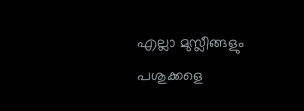എല്ലാ മുസ്ലീങ്ങളും പശുക്കളെ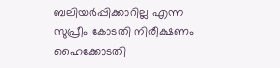ബലിയർപ്പിക്കാറില്ല എന്ന സുപ്രീം കോടതി നിരീക്ഷണം ഹൈക്കോടതി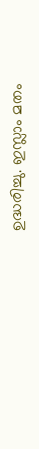ഉദ്ധരിച്ചു. ഇസ്ലാം മതം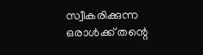സ്വീകരിക്കുന്ന ഒരാൾക്ക് തന്റെ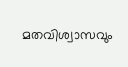മതവിശ്വാസവും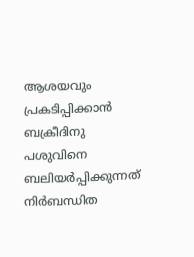ആശയവും പ്രകടിപ്പിക്കാൻ ബക്രീദിനു പശുവിനെ ബലിയർപ്പിക്കുന്നത് നിർബന്ധിത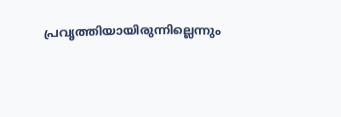പ്രവൃത്തിയായിരുന്നില്ലെന്നും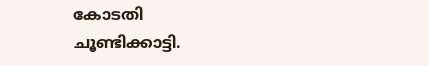കോടതി ചൂണ്ടിക്കാട്ടി.